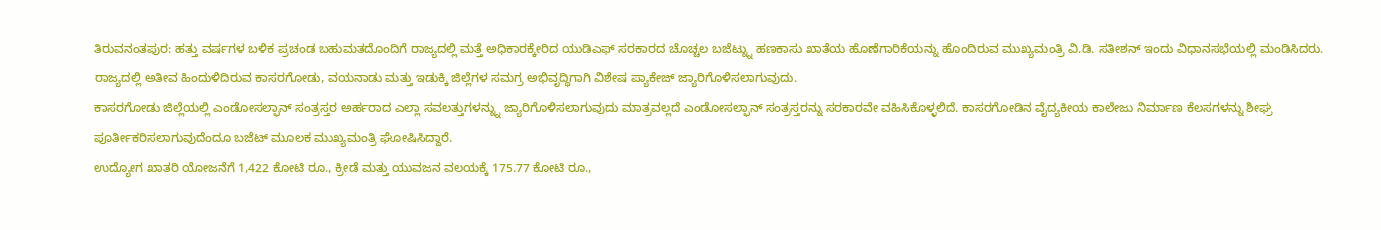ತಿರುವನಂತಪುರ: ಹತ್ತು ವರ್ಷಗಳ ಬಳಿಕ ಪ್ರಚಂಡ ಬಹುಮತದೊಂದಿಗೆ ರಾಜ್ಯದಲ್ಲಿ ಮತ್ತೆ ಅಧಿಕಾರಕ್ಕೇರಿದ ಯುಡಿಎಫ್ ಸರಕಾರದ ಚೊಚ್ಚಲ ಬಜೆಟ್ನ್ನು ಹಣಕಾಸು ಖಾತೆಯ ಹೊಣೆಗಾರಿಕೆಯನ್ನು ಹೊಂದಿರುವ ಮುಖ್ಯಮಂತ್ರಿ ವಿ.ಡಿ. ಸತೀಶನ್ ಇಂದು ವಿಧಾನಸಭೆಯಲ್ಲಿ ಮಂಡಿಸಿದರು. ರಾಜ್ಯದಲ್ಲಿ ಅತೀವ ಹಿಂದುಳಿದಿರುವ ಕಾಸರಗೋಡು, ವಯನಾಡು ಮತ್ತು ಇಡುಕ್ಕಿ ಜಿಲ್ಲೆಗಳ ಸಮಗ್ರ ಅಭಿವೃದ್ಧಿಗಾಗಿ ವಿಶೇಷ ಪ್ಯಾಕೇಜ್ ಜ್ಯಾರಿಗೊಳಿಸಲಾಗುವುದು.
ಕಾಸರಗೋಡು ಜಿಲ್ಲೆಯಲ್ಲಿ ಎಂಡೋಸಲ್ಫಾನ್ ಸಂತ್ರಸ್ತರ ಅರ್ಹರಾದ ಎಲ್ಲಾ ಸವಲತ್ತುಗಳನ್ನ್ನು ಜ್ಯಾರಿಗೊಳಿಸಲಾಗುವುದು ಮಾತ್ರವಲ್ಲದೆ ಎಂಡೋಸಲ್ಫಾನ್ ಸಂತ್ರಸ್ತರನ್ನು ಸರಕಾರವೇ ವಹಿಸಿಕೊಳ್ಳಲಿದೆ. ಕಾಸರಗೋಡಿನ ವೈದ್ಯಕೀಯ ಕಾಲೇಜು ನಿರ್ಮಾಣ ಕೆಲಸಗಳನ್ನು ಶೀಘ್ರ ಪೂರ್ತೀಕರಿಸಲಾಗುವುದೆಂದೂ ಬಜೆಟ್ ಮೂಲಕ ಮುಖ್ಯಮಂತ್ರಿ ಘೋಷಿಸಿದ್ದಾರೆ.
ಉದ್ಯೋಗ ಖಾತರಿ ಯೋಜನೆಗೆ 1,422 ಕೋಟಿ ರೂ., ಕ್ರೀಡೆ ಮತ್ತು ಯುವಜನ ವಲಯಕ್ಕೆ 175.77 ಕೋಟಿ ರೂ.,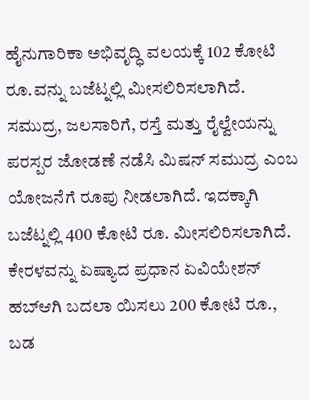ಹೈನುಗಾರಿಕಾ ಅಭಿವೃದ್ಧಿ ವಲಯಕ್ಕೆ 102 ಕೋಟಿ ರೂ.ವನ್ನು ಬಜೆಟ್ನಲ್ಲಿ ಮೀಸಲಿರಿಸಲಾಗಿದೆ. ಸಮುದ್ರ, ಜಲಸಾರಿಗೆ, ರಸ್ತೆ ಮತ್ತು ರೈಲ್ವೇಯನ್ನು ಪರಸ್ಪರ ಜೋಡಣೆ ನಡೆಸಿ ಮಿಷನ್ ಸಮುದ್ರ ಎಂಬ ಯೋಜನೆಗೆ ರೂಪು ನೀಡಲಾಗಿದೆ. ಇದಕ್ಕಾಗಿ ಬಜೆಟ್ನಲ್ಲಿ 400 ಕೋಟಿ ರೂ. ಮೀಸಲಿರಿಸಲಾಗಿದೆ.
ಕೇರಳವನ್ನು ಏಷ್ಯಾದ ಪ್ರಧಾನ ಏವಿಯೇಶನ್ ಹಬ್ಆಗಿ ಬದಲಾ ಯಿಸಲು 200 ಕೋಟಿ ರೂ., ಬಡ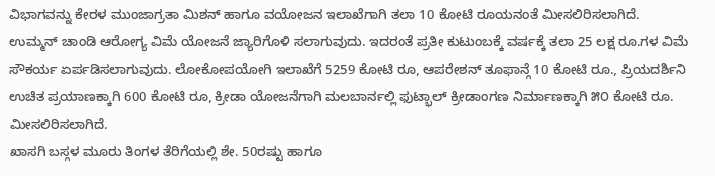ವಿಭಾಗವನ್ನು ಕೇರಳ ಮುಂಜಾಗ್ರತಾ ಮಿಶನ್ ಹಾಗೂ ವಯೋಜನ ಇಲಾಖೆಗಾಗಿ ತಲಾ 10 ಕೋಟಿ ರೂಯನಂತೆ ಮೀಸಲಿರಿಸಲಾಗಿದೆ.
ಉಮ್ಮನ್ ಚಾಂಡಿ ಆರೋಗ್ಯ ವಿಮೆ ಯೋಜನೆ ಜ್ಯಾರಿಗೊಳಿ ಸಲಾಗುವುದು. ಇದರಂತೆ ಪ್ರತೀ ಕುಟುಂಬಕ್ಕೆ ವರ್ಷಕ್ಕೆ ತಲಾ 25 ಲಕ್ಷ ರೂ.ಗಳ ವಿಮೆ ಸೌಕರ್ಯ ಏರ್ಪಡಿಸಲಾಗುವುದು. ಲೋಕೋಪಯೋಗಿ ಇಲಾಖೆಗೆ 5259 ಕೋಟಿ ರೂ, ಆಪರೇಶನ್ ತೂಫಾನ್ಗೆ 10 ಕೋಟಿ ರೂ., ಪ್ರಿಯದರ್ಶಿನಿ ಉಚಿತ ಪ್ರಯಾಣಕ್ಕಾಗಿ 600 ಕೋಟಿ ರೂ, ಕ್ರೀಡಾ ಯೋಜನೆಗಾಗಿ ಮಲಬಾರ್ನಲ್ಲಿ ಫುಟ್ಭಾಲ್ ಕ್ರೀಡಾಂಗಣ ನಿರ್ಮಾಣಕ್ಕಾಗಿ ೫೦ ಕೋಟಿ ರೂ. ಮೀಸಲಿರಿಸಲಾಗಿದೆ.
ಖಾಸಗಿ ಬಸ್ಗಳ ಮೂರು ತಿಂಗಳ ತೆರಿಗೆಯಲ್ಲಿ ಶೇ. 50ರಷ್ಟು ಹಾಗೂ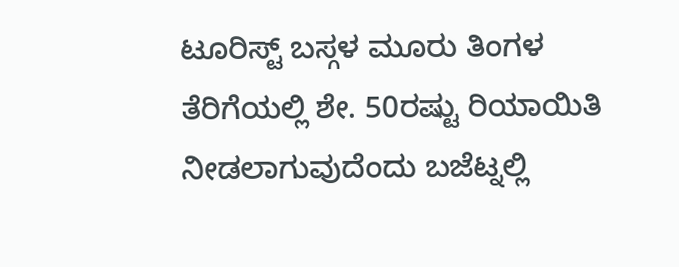ಟೂರಿಸ್ಟ್ ಬಸ್ಗಳ ಮೂರು ತಿಂಗಳ ತೆರಿಗೆಯಲ್ಲಿ ಶೇ. 50ರಷ್ಟು ರಿಯಾಯಿತಿ ನೀಡಲಾಗುವುದೆಂದು ಬಜೆಟ್ನಲ್ಲಿ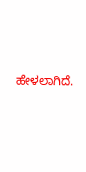ಹೇಳಲಾಗಿದೆ.